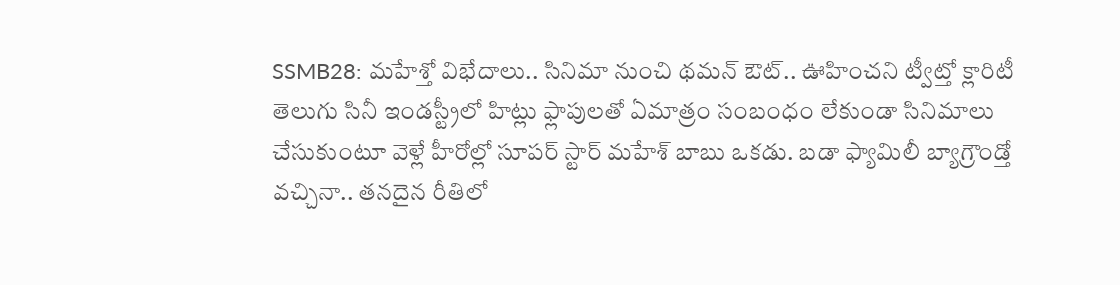SSMB28: మహేశ్తో విభేదాలు.. సినిమా నుంచి థమన్ ఔట్.. ఊహించని ట్వీట్తో క్లారిటీ
తెలుగు సినీ ఇండస్ట్రీలో హిట్లు ఫ్లాపులతో ఏమాత్రం సంబంధం లేకుండా సినిమాలు చేసుకుంటూ వెళ్లే హీరోల్లో సూపర్ స్టార్ మహేశ్ బాబు ఒకడు. బడా ఫ్యామిలీ బ్యాగ్రౌండ్తో వచ్చినా.. తనదైన రీతిలో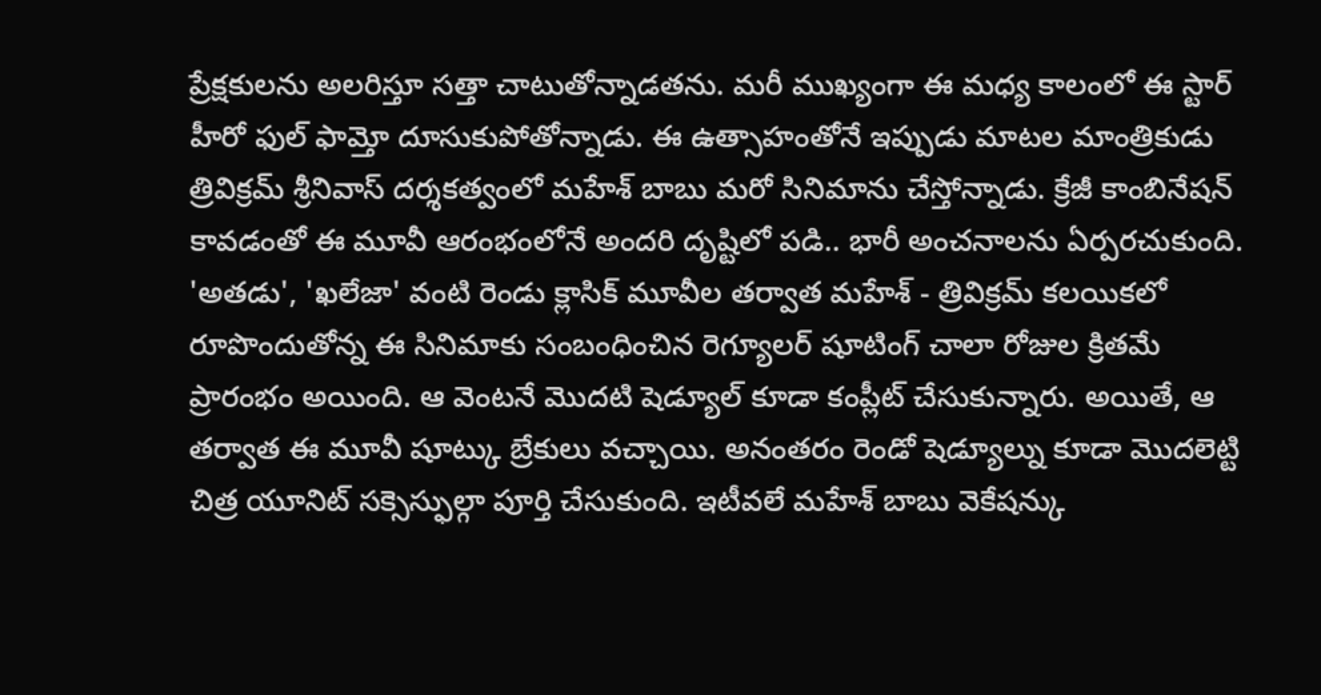ప్రేక్షకులను అలరిస్తూ సత్తా చాటుతోన్నాడతను. మరీ ముఖ్యంగా ఈ మధ్య కాలంలో ఈ స్టార్ హీరో ఫుల్ ఫామ్తో దూసుకుపోతోన్నాడు. ఈ ఉత్సాహంతోనే ఇప్పుడు మాటల మాంత్రికుడు త్రివిక్రమ్ శ్రీనివాస్ దర్శకత్వంలో మహేశ్ బాబు మరో సినిమాను చేస్తోన్నాడు. క్రేజీ కాంబినేషన్ కావడంతో ఈ మూవీ ఆరంభంలోనే అందరి దృష్టిలో పడి.. భారీ అంచనాలను ఏర్పరచుకుంది.
'అతడు', 'ఖలేజా' వంటి రెండు క్లాసిక్ మూవీల తర్వాత మహేశ్ - త్రివిక్రమ్ కలయికలో రూపొందుతోన్న ఈ సినిమాకు సంబంధించిన రెగ్యూలర్ షూటింగ్ చాలా రోజుల క్రితమే ప్రారంభం అయింది. ఆ వెంటనే మొదటి షెడ్యూల్ కూడా కంప్లీట్ చేసుకున్నారు. అయితే, ఆ తర్వాత ఈ మూవీ షూట్కు బ్రేకులు వచ్చాయి. అనంతరం రెండో షెడ్యూల్ను కూడా మొదలెట్టి చిత్ర యూనిట్ సక్సెస్ఫుల్గా పూర్తి చేసుకుంది. ఇటీవలే మహేశ్ బాబు వెకేషన్కు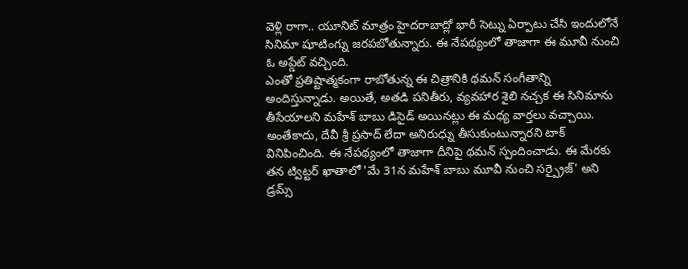వెళ్లి రాగా.. యూనిట్ మాత్రం హైదరాబాద్లో భారీ సెట్ను ఏర్పాటు చేసి ఇందులోనే సినిమా షూటింగ్ను జరపబోతున్నారు. ఈ నేపథ్యంలో తాజాగా ఈ మూవీ నుంచి ఓ అప్డేట్ వచ్చింది.
ఎంతో ప్రతిష్టాత్మకంగా రాబోతున్న ఈ చిత్రానికి థమన్ సంగీతాన్ని అందిస్తున్నాడు. అయితే, అతడి పనితీరు, వ్యవహార శైలి నచ్చక ఈ సినిమాను తీసేయాలని మహేశ్ బాబు డిసైడ్ అయినట్లు ఈ మధ్య వార్తలు వచ్చాయి. అంతేకాదు, దేవీ శ్రీ ప్రసాద్ లేదా అనిరుధ్ను తీసుకుంటున్నారని టాక్ వినిపించింది. ఈ నేపథ్యంలో తాజాగా దీనిపై థమన్ స్పందించాడు. ఈ మేరకు తన ట్విట్టర్ ఖాతాలో 'మే 31న మహేశ్ బాబు మూవీ నుంచి సర్ప్రైజ్' అని డ్రమ్స్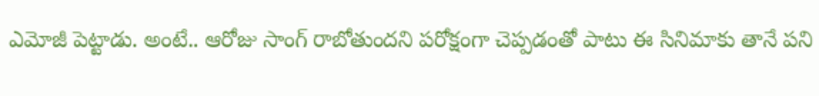ఎమోజీ పెట్టాడు. అంటే.. ఆరోజు సాంగ్ రాబోతుందని పరోక్షంగా చెప్పడంతో పాటు ఈ సినిమాకు తానే పని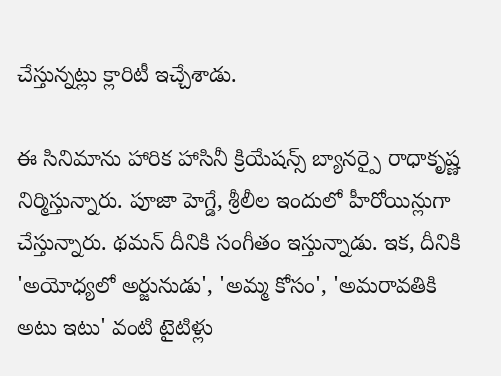చేస్తున్నట్లు క్లారిటీ ఇచ్చేశాడు.

ఈ సినిమాను హారిక హాసినీ క్రియేషన్స్ బ్యానర్పై రాధాకృష్ణ నిర్మిస్తున్నారు. పూజా హెగ్డే, శ్రీలీల ఇందులో హీరోయిన్లుగా చేస్తున్నారు. థమన్ దీనికి సంగీతం ఇస్తున్నాడు. ఇక, దీనికి 'అయోధ్యలో అర్జునుడు', 'అమ్మ కోసం', 'అమరావతికి అటు ఇటు' వంటి టైటిళ్లు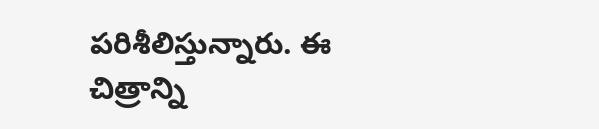పరిశీలిస్తున్నారు. ఈ చిత్రాన్ని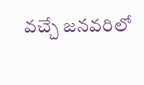వచ్చే జనవరిలో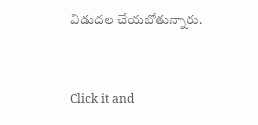విడుదల చేయబోతున్నారు.


Click it and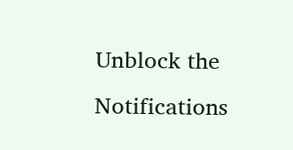Unblock the Notifications